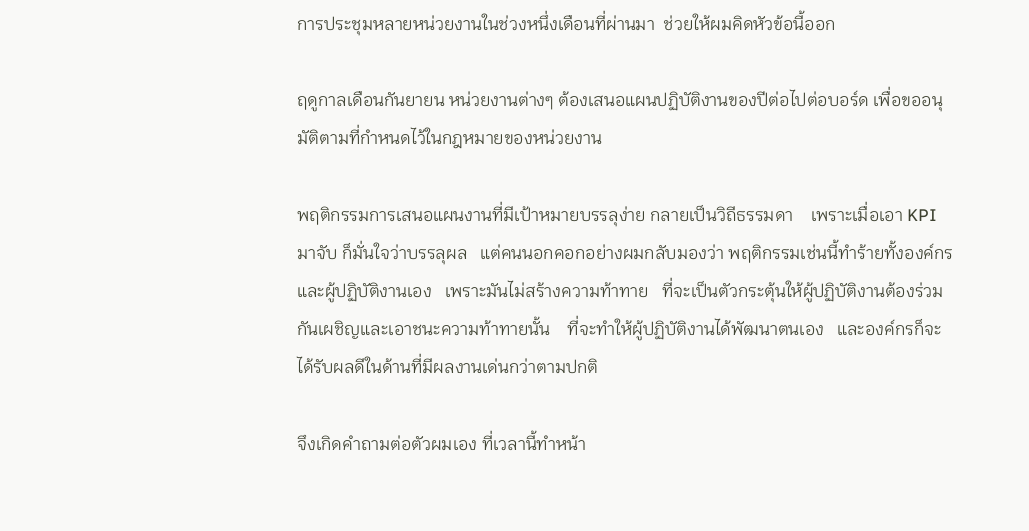การประชุมหลายหน่วยงานในช่วงหนึ่งเดือนที่ผ่านมา  ช่วยให้ผมคิดหัวข้อนี้ออก

ฤดูกาลเดือนกันยายน หน่วยงานต่างๆ ต้องเสนอแผนปฏิบัติงานของปีต่อไปต่อบอร์ด เพื่อขออนุมัติตามที่กำหนดไว้ในกฎหมายของหน่วยงาน

พฤติกรรมการเสนอแผนงานที่มีเป้าหมายบรรลุง่าย กลายเป็นวิถีธรรมดา    เพราะเมื่อเอา KPI มาจับ ก็มั่นใจว่าบรรลุผล   แต่คนนอกคอกอย่างผมกลับมองว่า พฤติกรรมเช่นนี้ทำร้ายทั้งองค์กร และผู้ปฏิบัติงานเอง   เพราะมันไม่สร้างความท้าทาย   ที่จะเป็นตัวกระตุ้นให้ผู้ปฏิบัติงานต้องร่วมกันเผชิญและเอาชนะความท้าทายนั้น    ที่จะทำให้ผู้ปฏิบัติงานได้พัฒนาตนเอง   และองค์กรก็จะได้รับผลดีในด้านที่มีผลงานเด่นกว่าตามปกติ

จึงเกิดคำถามต่อตัวผมเอง ที่เวลานี้ทำหน้า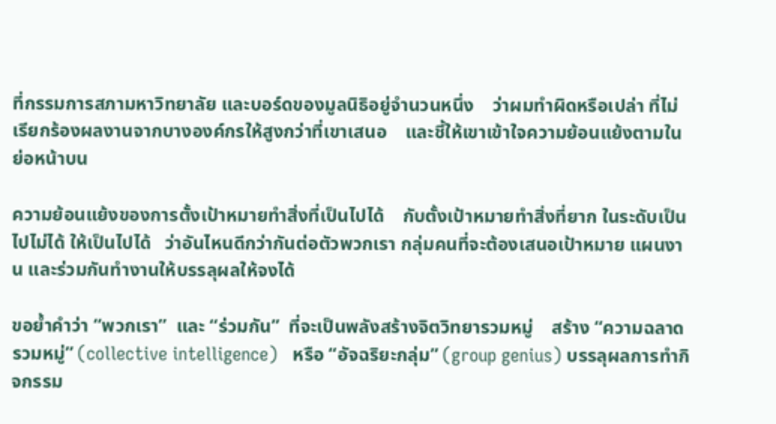ที่กรรมการสภามหาวิทยาลัย และบอร์ดของมูลนิธิอยู่จำนวนหนึ่ง    ว่าผมทำผิดหรือเปล่า ที่ไม่เรียกร้องผลงานจากบางองค์กรให้สูงกว่าที่เขาเสนอ    และชี้ให้เขาเข้าใจความย้อนแย้งตามในย่อหน้าบน

ความย้อนแย้งของการตั้งเป้าหมายทำสิ่งที่เป็นไปได้    กับตั้งเป้าหมายทำสิ่งที่ยาก ในระดับเป็นไปไม่ได้ ให้เป็นไปได้   ว่าอันไหนดีกว่ากันต่อตัวพวกเรา กลุ่มคนที่จะต้องเสนอเป้าหมาย แผนงาน และร่วมกันทำงานให้บรรลุผลให้จงได้

ขอย้ำคำว่า “พวกเรา”  และ “ร่วมกัน”  ที่จะเป็นพลังสร้างจิตวิทยารวมหมู่    สร้าง “ความฉลาดรวมหมู่” (collective intelligence)   หรือ “อัจฉริยะกลุ่ม” (group genius) บรรลุผลการทำกิจกรรม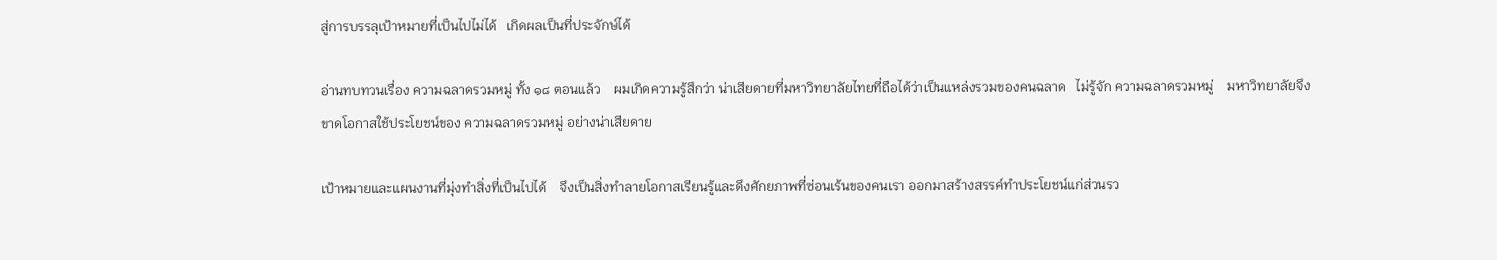สู่การบรรลุเป้าหมายที่เป็นไปไม่ได้   เกิดผลเป็นที่ประจักษ์ได้

อ่านทบทวนเรื่อง ความฉลาดรวมหมู่ ทั้ง ๑๘ ตอนแล้ว    ผมเกิดความรู้สึกว่า น่าเสียดายที่มหาวิทยาลัยไทยที่ถือได้ว่าเป็นแหล่งรวมของคนฉลาด   ไม่รู้จัก ความฉลาดรวมหมู่    มหาวิทยาลัยจึงขาดโอกาสใช้ประโยชน์ของ ความฉลาดรวมหมู่ อย่างน่าเสียดาย

เป้าหมายและแผนงานที่มุ่งทำสิ่งที่เป็นไปได้    จึงเป็นสิ่งทำลายโอกาสเรียนรู้และดึงศักยภาพที่ซ่อนเร้นของคนเรา ออกมาสร้างสรรค์ทำประโยชน์แก่ส่วนรว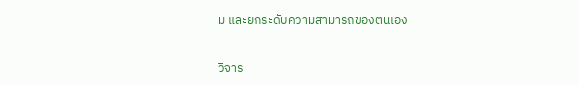ม และยกระดับความสามารถของตนเอง

วิจาร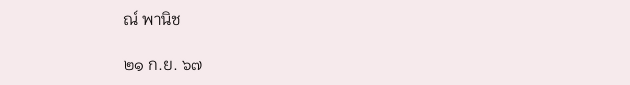ณ์ พานิช

๒๑ ก.ย. ๖๗